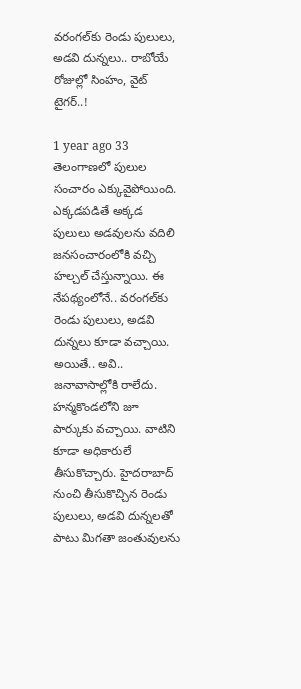వరంగల్‌కు రెండు పులులు, అడవి దున్నలు.. రాబోయే రోజుల్లో సింహం, వైట్ టైగర్..!

1 year ago 33
తెలంగాణలో పులుల సంచారం ఎక్కువైపోయింది. ఎక్కడపడితే అక్కడ పులులు అడవులను వదిలి జనసంచారంలోకి వచ్చి హల్చల్ చేస్తున్నాయి. ఈ నేపథ్యంలోనే.. వరంగల్‌కు రెండు పులులు, అడవి దున్నలు కూడా వచ్చాయి. అయితే.. అవి.. జనావాసాల్లోకి రాలేదు. హన్మకొండలోని జూ పార్కుకు వచ్చాయి. వాటిని కూడా అధికారులే తీసుకొచ్చారు. హైదరాబాద్ నుంచి తీసుకొచ్చిన రెండు పులులు, అడవి దున్నలతో పాటు మిగతా జంతువులను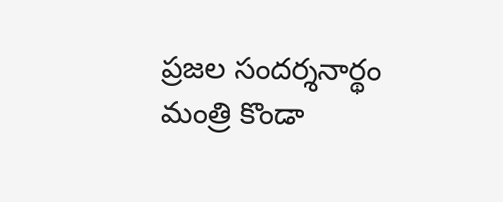ప్రజల సందర్శనార్థం మంత్రి కొండా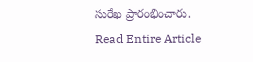సురేఖ ప్రారంభించారు.
Read Entire Article